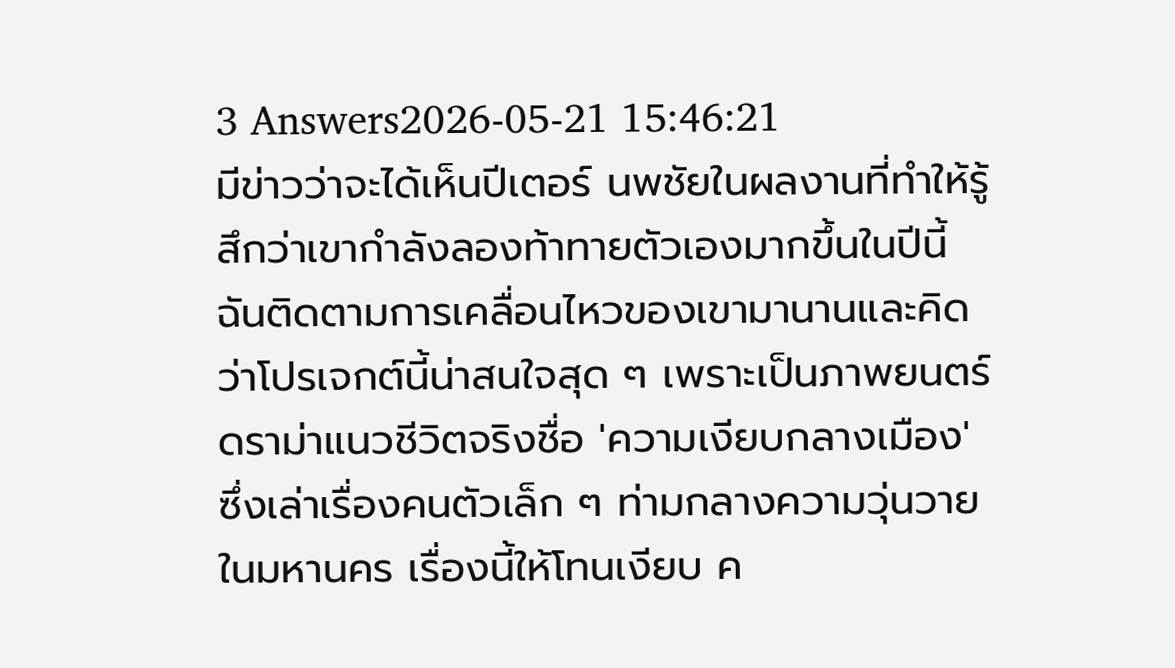3 Answers2026-05-21 15:46:21
มีข่าวว่าจะได้เห็นปีเตอร์ นพชัยในผลงานที่ทำให้รู้สึกว่าเขากำลังลองท้าทายตัวเองมากขึ้นในปีนี้
ฉันติดตามการเคลื่อนไหวของเขามานานและคิดว่าโปรเจกต์นี้น่าสนใจสุด ๆ เพราะเป็นภาพยนตร์ดราม่าแนวชีวิตจริงชื่อ 'ความเงียบกลางเมือง' ซึ่งเล่าเรื่องคนตัวเล็ก ๆ ท่ามกลางความวุ่นวายในมหานคร เรื่องนี้ให้โทนเงียบ ค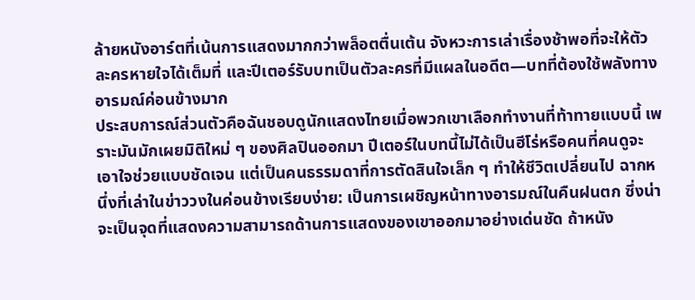ล้ายหนังอาร์ตที่เน้นการแสดงมากกว่าพล็อตตื่นเต้น จังหวะการเล่าเรื่องช้าพอที่จะให้ตัวละครหายใจได้เต็มที่ และปีเตอร์รับบทเป็นตัวละครที่มีแผลในอดีต—บทที่ต้องใช้พลังทางอารมณ์ค่อนข้างมาก
ประสบการณ์ส่วนตัวคือฉันชอบดูนักแสดงไทยเมื่อพวกเขาเลือกทำงานที่ท้าทายแบบนี้ เพราะมันมักเผยมิติใหม่ ๆ ของศิลปินออกมา ปีเตอร์ในบทนี้ไม่ได้เป็นฮีโร่หรือคนที่คนดูจะเอาใจช่วยแบบชัดเจน แต่เป็นคนธรรมดาที่การตัดสินใจเล็ก ๆ ทำให้ชีวิตเปลี่ยนไป ฉากหนึ่งที่เล่าในข่าววงในค่อนข้างเรียบง่าย: เป็นการเผชิญหน้าทางอารมณ์ในคืนฝนตก ซึ่งน่าจะเป็นจุดที่แสดงความสามารถด้านการแสดงของเขาออกมาอย่างเด่นชัด ถ้าหนัง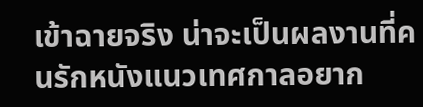เข้าฉายจริง น่าจะเป็นผลงานที่คนรักหนังแนวเทศกาลอยาก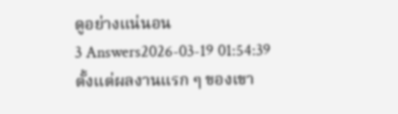ดูอย่างแน่นอน
3 Answers2026-03-19 01:54:39
ตั้งแต่ผลงานแรก ๆ ของเขา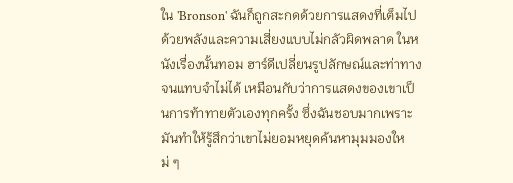ใน 'Bronson' ฉันก็ถูกสะกดด้วยการแสดงที่เต็มไปด้วยพลังและความเสี่ยงแบบไม่กลัวผิดพลาด ในหนังเรื่องนั้นทอม ฮาร์ดีเปลี่ยนรูปลักษณ์และท่าทางจนแทบจำไม่ได้ เหมือนกับว่าการแสดงของเขาเป็นการท้าทายตัวเองทุกครั้ง ซึ่งฉันชอบมากเพราะมันทำให้รู้สึกว่าเขาไม่ยอมหยุดค้นหามุมมองใหม่ ๆ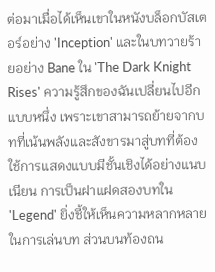ต่อมาเมื่อได้เห็นเขาในหนังบล็อกบัสเตอร์อย่าง 'Inception' และในบทวายร้ายอย่าง Bane ใน 'The Dark Knight Rises' ความรู้สึกของฉันเปลี่ยนไปอีกแบบหนึ่ง เพราะเขาสามารถย้ายจากบทที่เน้นพลังและสังขารมาสู่บทที่ต้องใช้การแสดงแบบมีชั้นเชิงได้อย่างแนบเนียน การเป็นฝาแฝดสองบทใน 'Legend' ยิ่งชี้ให้เห็นความหลากหลายในการเล่นบท ส่วนบนท้องถน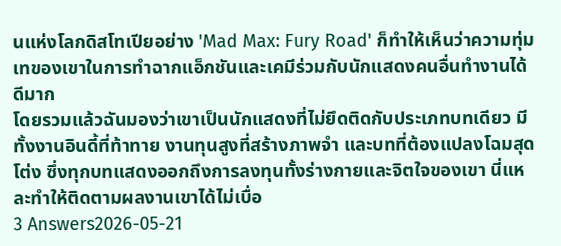นแห่งโลกดิสโทเปียอย่าง 'Mad Max: Fury Road' ก็ทำให้เห็นว่าความทุ่มเทของเขาในการทำฉากแอ็กชันและเคมีร่วมกับนักแสดงคนอื่นทำงานได้ดีมาก
โดยรวมแล้วฉันมองว่าเขาเป็นนักแสดงที่ไม่ยึดติดกับประเภทบทเดียว มีทั้งงานอินดี้ที่ท้าทาย งานทุนสูงที่สร้างภาพจำ และบทที่ต้องแปลงโฉมสุดโต่ง ซึ่งทุกบทแสดงออกถึงการลงทุนทั้งร่างกายและจิตใจของเขา นี่แหละทำให้ติดตามผลงานเขาได้ไม่เบื่อ
3 Answers2026-05-21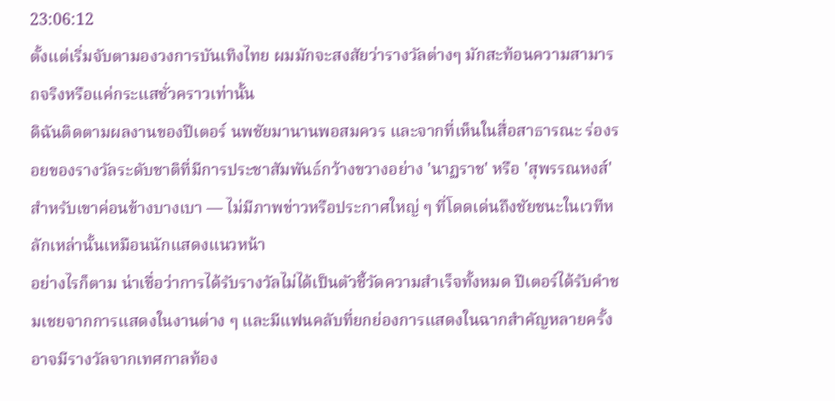23:06:12
ตั้งแต่เริ่มจับตามองวงการบันเทิงไทย ผมมักจะสงสัยว่ารางวัลต่างๆ มักสะท้อนความสามารถจริงหรือแค่กระแสชั่วคราวเท่านั้น
ดิฉันติดตามผลงานของปีเตอร์ นพชัยมานานพอสมควร และจากที่เห็นในสื่อสาธารณะ ร่องรอยของรางวัลระดับชาติที่มีการประชาสัมพันธ์กว้างขวางอย่าง 'นาฏราช' หรือ 'สุพรรณหงส์' สำหรับเขาค่อนข้างบางเบา — ไม่มีภาพข่าวหรือประกาศใหญ่ ๆ ที่โดดเด่นถึงชัยชนะในเวทีหลักเหล่านั้นเหมือนนักแสดงแนวหน้า
อย่างไรก็ตาม น่าเชื่อว่าการได้รับรางวัลไม่ได้เป็นตัวชี้วัดความสำเร็จทั้งหมด ปีเตอร์ได้รับคำชมเชยจากการแสดงในงานต่าง ๆ และมีแฟนคลับที่ยกย่องการแสดงในฉากสำคัญหลายครั้ง อาจมีรางวัลจากเทศกาลท้อง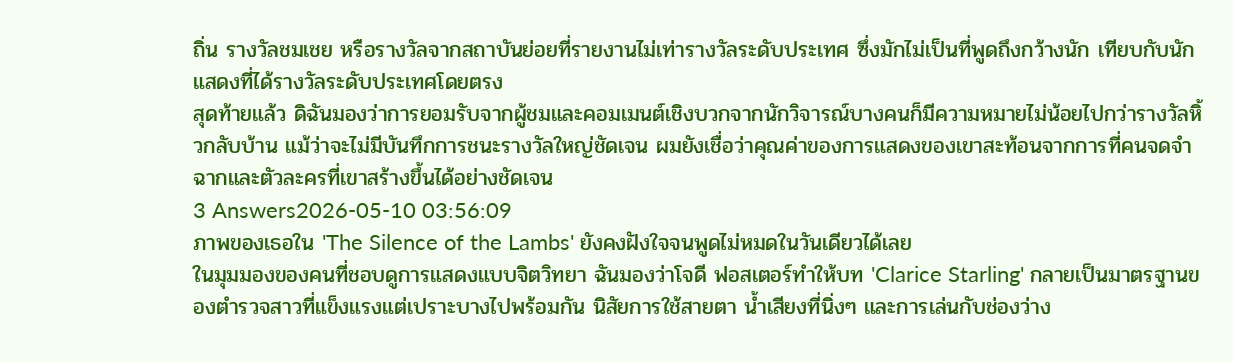ถิ่น รางวัลชมเชย หรือรางวัลจากสถาบันย่อยที่รายงานไม่เท่ารางวัลระดับประเทศ ซึ่งมักไม่เป็นที่พูดถึงกว้างนัก เทียบกับนักแสดงที่ได้รางวัลระดับประเทศโดยตรง
สุดท้ายแล้ว ดิฉันมองว่าการยอมรับจากผู้ชมและคอมเมนต์เชิงบวกจากนักวิจารณ์บางคนก็มีความหมายไม่น้อยไปกว่ารางวัลหิ้วกลับบ้าน แม้ว่าจะไม่มีบันทึกการชนะรางวัลใหญ่ชัดเจน ผมยังเชื่อว่าคุณค่าของการแสดงของเขาสะท้อนจากการที่คนจดจำฉากและตัวละครที่เขาสร้างขึ้นได้อย่างชัดเจน
3 Answers2026-05-10 03:56:09
ภาพของเธอใน 'The Silence of the Lambs' ยังคงฝังใจจนพูดไม่หมดในวันเดียวได้เลย
ในมุมมองของคนที่ชอบดูการแสดงแบบจิตวิทยา ฉันมองว่าโจดี ฟอสเตอร์ทำให้บท 'Clarice Starling' กลายเป็นมาตรฐานของตำรวจสาวที่แข็งแรงแต่เปราะบางไปพร้อมกัน นิสัยการใช้สายตา น้ำเสียงที่นิ่งๆ และการเล่นกับช่องว่าง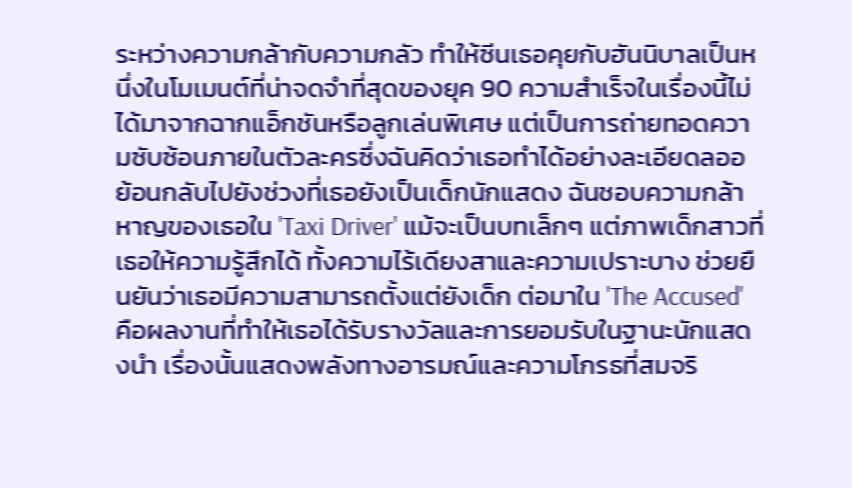ระหว่างความกล้ากับความกลัว ทำให้ซีนเธอคุยกับฮันนิบาลเป็นหนึ่งในโมเมนต์ที่น่าจดจำที่สุดของยุค 90 ความสำเร็จในเรื่องนี้ไม่ได้มาจากฉากแอ็กชันหรือลูกเล่นพิเศษ แต่เป็นการถ่ายทอดความซับซ้อนภายในตัวละครซึ่งฉันคิดว่าเธอทำได้อย่างละเอียดลออ
ย้อนกลับไปยังช่วงที่เธอยังเป็นเด็กนักแสดง ฉันชอบความกล้าหาญของเธอใน 'Taxi Driver' แม้จะเป็นบทเล็กๆ แต่ภาพเด็กสาวที่เธอให้ความรู้สึกได้ ทั้งความไร้เดียงสาและความเปราะบาง ช่วยยืนยันว่าเธอมีความสามารถตั้งแต่ยังเด็ก ต่อมาใน 'The Accused' คือผลงานที่ทำให้เธอได้รับรางวัลและการยอมรับในฐานะนักแสดงนำ เรื่องนั้นแสดงพลังทางอารมณ์และความโกรธที่สมจริ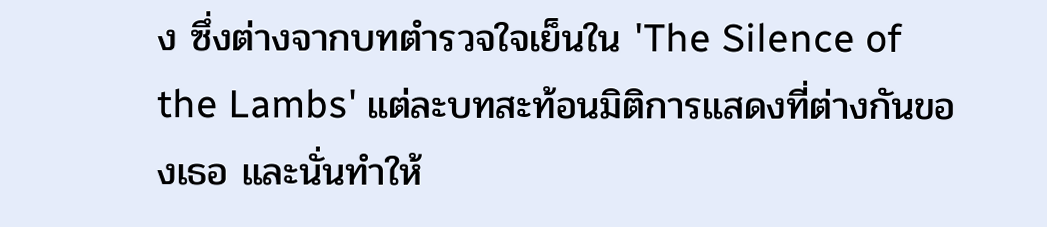ง ซึ่งต่างจากบทตำรวจใจเย็นใน 'The Silence of the Lambs' แต่ละบทสะท้อนมิติการแสดงที่ต่างกันของเธอ และนั่นทำให้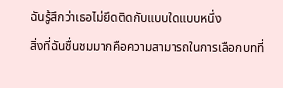ฉันรู้สึกว่าเธอไม่ยึดติดกับแบบใดแบบหนึ่ง
สิ่งที่ฉันชื่นชมมากคือความสามารถในการเลือกบทที่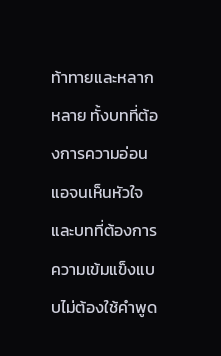ท้าทายและหลากหลาย ทั้งบทที่ต้องการความอ่อนแอจนเห็นหัวใจ และบทที่ต้องการความเข้มแข็งแบบไม่ต้องใช้คำพูด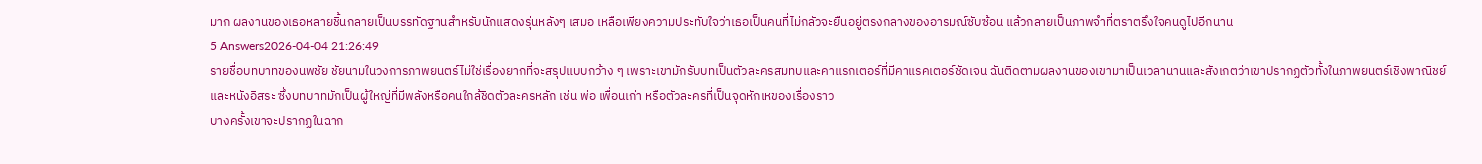มาก ผลงานของเธอหลายชิ้นกลายเป็นบรรทัดฐานสำหรับนักแสดงรุ่นหลังๆ เสมอ เหลือเพียงความประทับใจว่าเธอเป็นคนที่ไม่กลัวจะยืนอยู่ตรงกลางของอารมณ์ซับซ้อน แล้วกลายเป็นภาพจำที่ตราตรึงใจคนดูไปอีกนาน
5 Answers2026-04-04 21:26:49
รายชื่อบทบาทของนพชัย ชัยนามในวงการภาพยนตร์ไม่ใช่เรื่องยากที่จะสรุปแบบกว้าง ๆ เพราะเขามักรับบทเป็นตัวละครสมทบและคาแรกเตอร์ที่มีคาแรคเตอร์ชัดเจน ฉันติดตามผลงานของเขามาเป็นเวลานานและสังเกตว่าเขาปรากฏตัวทั้งในภาพยนตร์เชิงพาณิชย์และหนังอิสระ ซึ่งบทบาทมักเป็นผู้ใหญ่ที่มีพลังหรือคนใกล้ชิดตัวละครหลัก เช่น พ่อ เพื่อนเก่า หรือตัวละครที่เป็นจุดหักเหของเรื่องราว
บางครั้งเขาจะปรากฏในฉาก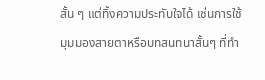สั้น ๆ แต่ทิ้งความประทับใจได้ เช่นการใช้มุมมองสายตาหรือบทสนทนาสั้นๆ ที่ทำ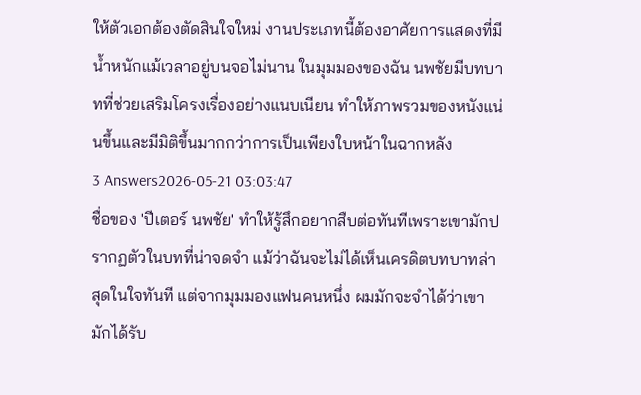ให้ตัวเอกต้องตัดสินใจใหม่ งานประเภทนี้ต้องอาศัยการแสดงที่มีน้ำหนักแม้เวลาอยู่บนจอไม่นาน ในมุมมองของฉัน นพชัยมีบทบาทที่ช่วยเสริมโครงเรื่องอย่างแนบเนียน ทำให้ภาพรวมของหนังแน่นขึ้นและมีมิติขึ้นมากกว่าการเป็นเพียงใบหน้าในฉากหลัง
3 Answers2026-05-21 03:03:47
ชื่อของ 'ปีเตอร์ นพชัย' ทำให้รู้สึกอยากสืบต่อทันทีเพราะเขามักปรากฏตัวในบทที่น่าจดจำ แม้ว่าฉันจะไม่ได้เห็นเครดิตบทบาทล่าสุดในใจทันที แต่จากมุมมองแฟนคนหนึ่ง ผมมักจะจำได้ว่าเขามักได้รับ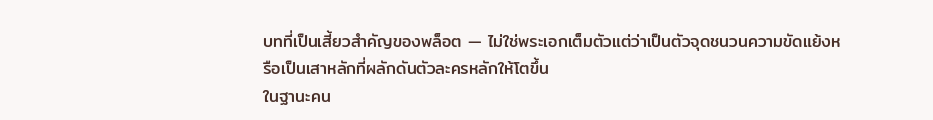บทที่เป็นเสี้ยวสำคัญของพล็อต — ไม่ใช่พระเอกเต็มตัวแต่ว่าเป็นตัวจุดชนวนความขัดแย้งหรือเป็นเสาหลักที่ผลักดันตัวละครหลักให้โตขึ้น
ในฐานะคน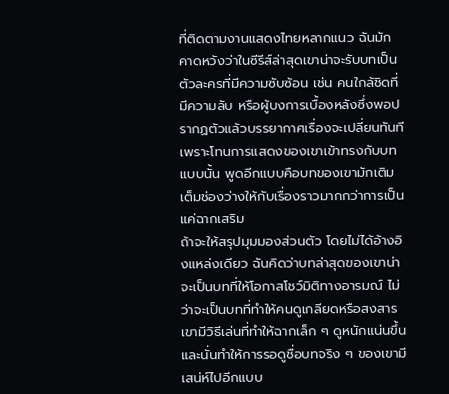ที่ติดตามงานแสดงไทยหลากแนว ฉันมักคาดหวังว่าในซีรีส์ล่าสุดเขาน่าจะรับบทเป็นตัวละครที่มีความซับซ้อน เช่น คนใกล้ชิดที่มีความลับ หรือผู้บงการเบื้องหลังซึ่งพอปรากฏตัวแล้วบรรยากาศเรื่องจะเปลี่ยนทันที เพราะโทนการแสดงของเขาเข้าทรงกับบทแบบนั้น พูดอีกแบบคือบทของเขามักเติมเต็มช่องว่างให้กับเรื่องราวมากกว่าการเป็นแค่ฉากเสริม
ถ้าจะให้สรุปมุมมองส่วนตัว โดยไม่ได้อ้างอิงแหล่งเดียว ฉันคิดว่าบทล่าสุดของเขาน่าจะเป็นบทที่ให้โอกาสโชว์มิติทางอารมณ์ ไม่ว่าจะเป็นบทที่ทำให้คนดูเกลียดหรือสงสาร เขามีวิธีเล่นที่ทำให้ฉากเล็ก ๆ ดูหนักแน่นขึ้น และนั่นทำให้การรอดูชื่อบทจริง ๆ ของเขามีเสน่ห์ไปอีกแบบ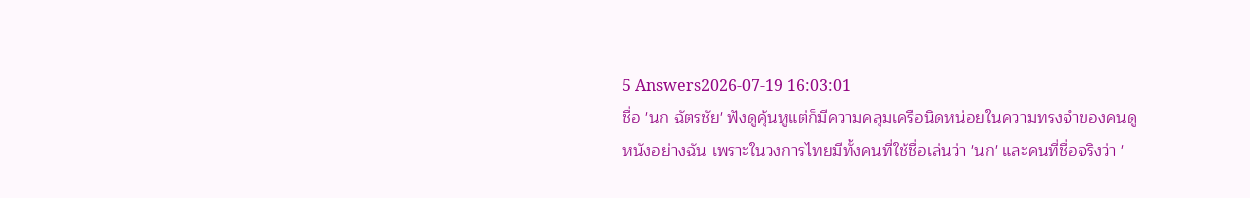5 Answers2026-07-19 16:03:01
ชื่อ 'นก ฉัตรชัย' ฟังดูคุ้นหูแต่ก็มีความคลุมเครือนิดหน่อยในความทรงจำของคนดูหนังอย่างฉัน เพราะในวงการไทยมีทั้งคนที่ใช้ชื่อเล่นว่า 'นก' และคนที่ชื่อจริงว่า '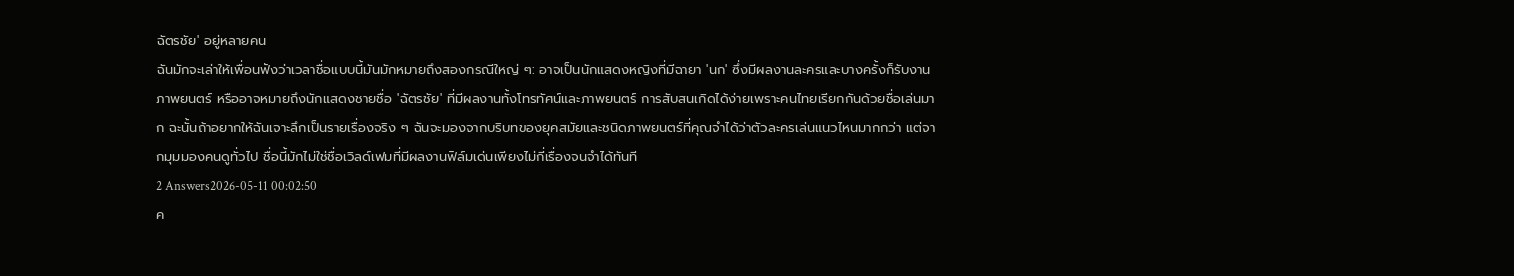ฉัตรชัย' อยู่หลายคน
ฉันมักจะเล่าให้เพื่อนฟังว่าเวลาชื่อแบบนี้มันมักหมายถึงสองกรณีใหญ่ ๆ: อาจเป็นนักแสดงหญิงที่มีฉายา 'นก' ซึ่งมีผลงานละครและบางครั้งก็รับงานภาพยนตร์ หรืออาจหมายถึงนักแสดงชายชื่อ 'ฉัตรชัย' ที่มีผลงานทั้งโทรทัศน์และภาพยนตร์ การสับสนเกิดได้ง่ายเพราะคนไทยเรียกกันด้วยชื่อเล่นมาก ฉะนั้นถ้าอยากให้ฉันเจาะลึกเป็นรายเรื่องจริง ๆ ฉันจะมองจากบริบทของยุคสมัยและชนิดภาพยนตร์ที่คุณจำได้ว่าตัวละครเล่นแนวไหนมากกว่า แต่จากมุมมองคนดูทั่วไป ชื่อนี้มักไม่ใช่ชื่อเวิลด์เฟมที่มีผลงานฟิล์มเด่นเพียงไม่กี่เรื่องจนจำได้ทันที
2 Answers2026-05-11 00:02:50
ค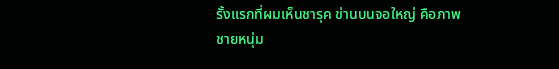รั้งแรกที่ผมเห็นชารุค ข่านบนจอใหญ่ คือภาพชายหนุ่ม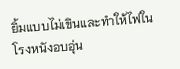ยิ้มแบบไม่เขินและทำให้ไฟในโรงหนังอบอุ่น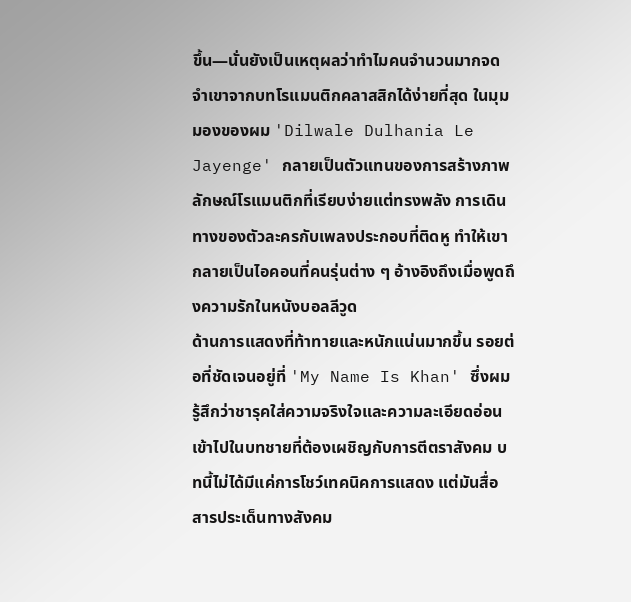ขึ้น—นั่นยังเป็นเหตุผลว่าทำไมคนจำนวนมากจดจำเขาจากบทโรแมนติกคลาสสิกได้ง่ายที่สุด ในมุมมองของผม 'Dilwale Dulhania Le Jayenge' กลายเป็นตัวแทนของการสร้างภาพลักษณ์โรแมนติกที่เรียบง่ายแต่ทรงพลัง การเดินทางของตัวละครกับเพลงประกอบที่ติดหู ทำให้เขากลายเป็นไอคอนที่คนรุ่นต่าง ๆ อ้างอิงถึงเมื่อพูดถึงความรักในหนังบอลลีวูด
ด้านการแสดงที่ท้าทายและหนักแน่นมากขึ้น รอยต่อที่ชัดเจนอยู่ที่ 'My Name Is Khan' ซึ่งผมรู้สึกว่าชารุคใส่ความจริงใจและความละเอียดอ่อนเข้าไปในบทชายที่ต้องเผชิญกับการตีตราสังคม บทนี้ไม่ได้มีแค่การโชว์เทคนิคการแสดง แต่มันสื่อสารประเด็นทางสังคม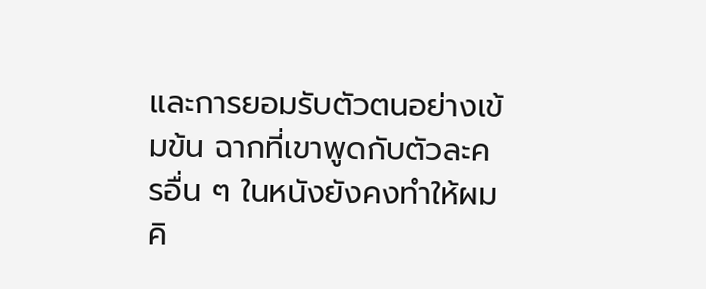และการยอมรับตัวตนอย่างเข้มข้น ฉากที่เขาพูดกับตัวละครอื่น ๆ ในหนังยังคงทำให้ผมคิ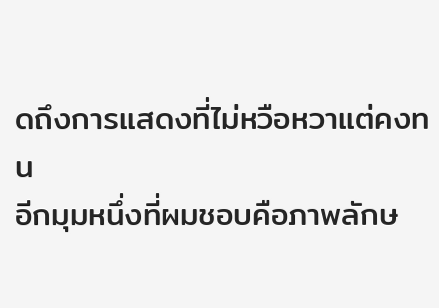ดถึงการแสดงที่ไม่หวือหวาแต่คงทน
อีกมุมหนึ่งที่ผมชอบคือภาพลักษ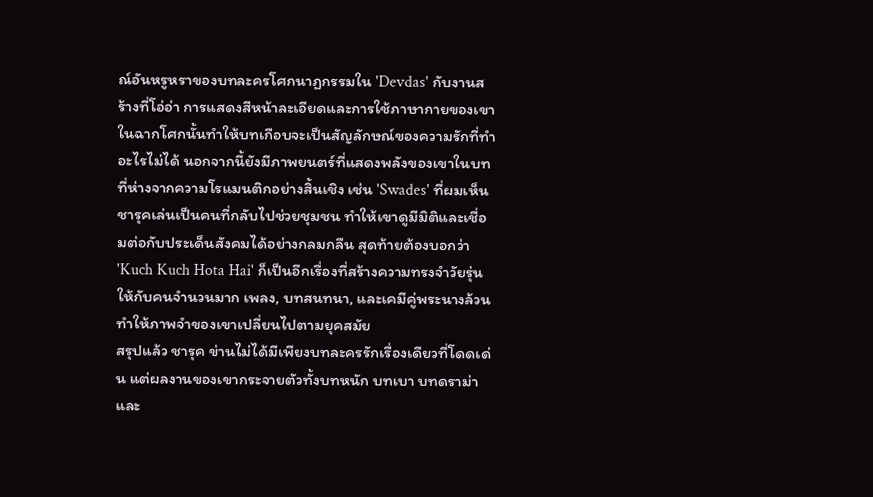ณ์อันหรูหราของบทละครโศกนาฏกรรมใน 'Devdas' กับงานสร้างที่โอ่อ่า การแสดงสีหน้าละเอียดและการใช้ภาษากายของเขาในฉากโศกนั้นทำให้บทเกือบจะเป็นสัญลักษณ์ของความรักที่ทำอะไรไม่ได้ นอกจากนี้ยังมีภาพยนตร์ที่แสดงพลังของเขาในบทที่ห่างจากความโรแมนติกอย่างสิ้นเชิง เช่น 'Swades' ที่ผมเห็นชารุคเล่นเป็นคนที่กลับไปช่วยชุมชน ทำให้เขาดูมีมิติและเชื่อมต่อกับประเด็นสังคมได้อย่างกลมกลืน สุดท้ายต้องบอกว่า 'Kuch Kuch Hota Hai' ก็เป็นอีกเรื่องที่สร้างความทรงจำวัยรุ่นให้กับคนจำนวนมาก เพลง, บทสนทนา, และเคมีคู่พระนางล้วนทำให้ภาพจำของเขาเปลี่ยนไปตามยุคสมัย
สรุปแล้ว ชารุค ข่านไม่ได้มีเพียงบทละครรักเรื่องเดียวที่โดดเด่น แต่ผลงานของเขากระจายตัวทั้งบทหนัก บทเบา บทดราม่า และ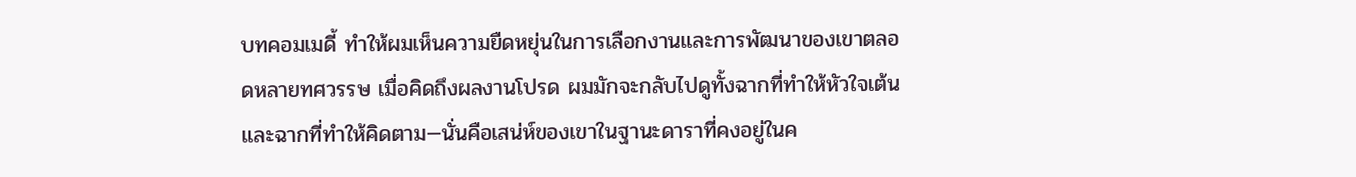บทคอมเมดี้ ทำให้ผมเห็นความยืดหยุ่นในการเลือกงานและการพัฒนาของเขาตลอดหลายทศวรรษ เมื่อคิดถึงผลงานโปรด ผมมักจะกลับไปดูทั้งฉากที่ทำให้หัวใจเต้นและฉากที่ทำให้คิดตาม—นั่นคือเสน่ห์ของเขาในฐานะดาราที่คงอยู่ในค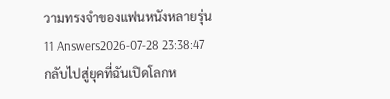วามทรงจำของแฟนหนังหลายรุ่น
11 Answers2026-07-28 23:38:47
กลับไปสู่ยุคที่ฉันเปิดโลกห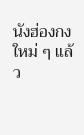นังฮ่องกงใหม่ ๆ แล้ว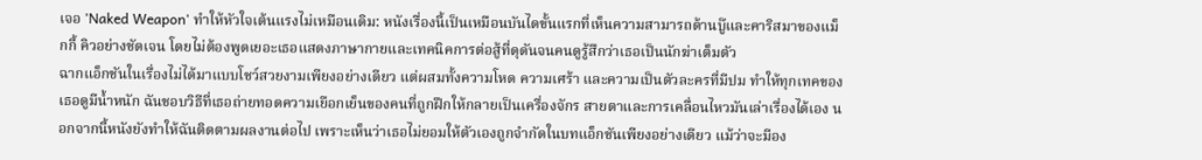เจอ 'Naked Weapon' ทำให้หัวใจเต้นแรงไม่เหมือนเดิม: หนังเรื่องนี้เป็นเหมือนบันไดขั้นแรกที่เห็นความสามารถด้านบู๊และคาริสมาของแม็กกี้ คิวอย่างชัดเจน โดยไม่ต้องพูดเยอะเธอแสดงภาษากายและเทคนิคการต่อสู้ที่ดุดันจนคนดูรู้สึกว่าเธอเป็นนักฆ่าเต็มตัว
ฉากแอ็กชันในเรื่องไม่ได้มาแบบโชว์สวยงามเพียงอย่างเดียว แต่ผสมทั้งความโหด ความเศร้า และความเป็นตัวละครที่มีปม ทำให้ทุกเทคของเธอดูมีน้ำหนัก ฉันชอบวิธีที่เธอถ่ายทอดความเยือกเย็นของคนที่ถูกฝึกให้กลายเป็นเครื่องจักร สายตาและการเคลื่อนไหวมันเล่าเรื่องได้เอง นอกจากนี้หนังยังทำให้ฉันติดตามผลงานต่อไป เพราะเห็นว่าเธอไม่ยอมให้ตัวเองถูกจำกัดในบทแอ็กชันเพียงอย่างเดียว แม้ว่าจะมีอง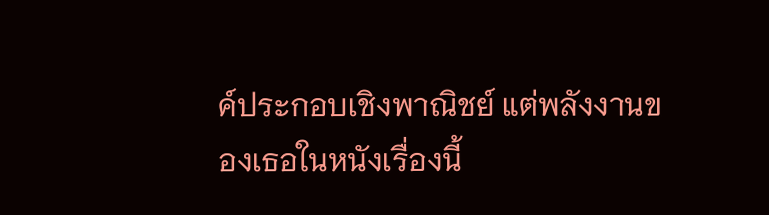ค์ประกอบเชิงพาณิชย์ แต่พลังงานของเธอในหนังเรื่องนี้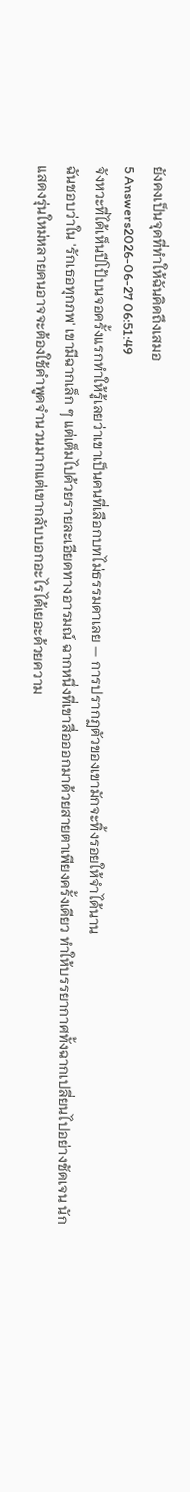ยังคงเป็นจุดที่ทำให้ฉันคิดถึงเสมอ
5 Answers2026-06-27 06:51:49
จังหวะที่ได้เห็นปีโป้บนจอครั้งแรกทำให้รู้เลยว่าเขาเป็นคนที่เลือกบทไม่ธรรมดาเลย — การปรากฏตัวของเขามักจะทิ้งรอยให้จำได้นาน
ฉันชอบว่าใน 'รักเธอทุกภพ' เขามีฉากเล็ก ๆ แต่เต็มไปด้วยรายละเอียดทางอารมณ์ ฉากหนึ่งที่เขาสื่อออกมาด้วยสายตาเพียงครั้งเดียว ทำให้บรรยากาศทั้งฉากเปลี่ยนไปอย่างชัดเจน นักแสดงรุ่นใหม่หลายคนอาจจะต้องใช้คำพูดจำนวนมากแต่เขากลับบอกอะไรได้เยอะด้วยความ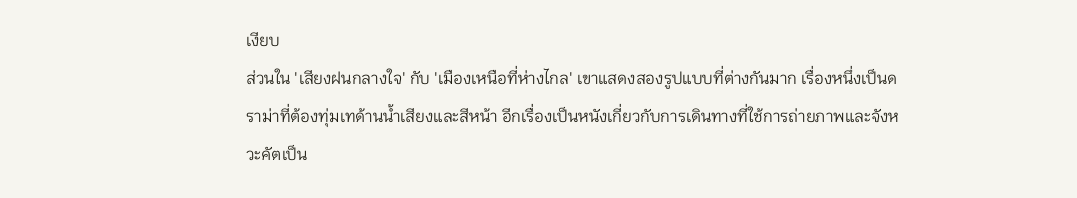เงียบ
ส่วนใน 'เสียงฝนกลางใจ' กับ 'เมืองเหนือที่ห่างไกล' เขาแสดงสองรูปแบบที่ต่างกันมาก เรื่องหนึ่งเป็นดราม่าที่ต้องทุ่มเทด้านน้ำเสียงและสีหน้า อีกเรื่องเป็นหนังเกี่ยวกับการเดินทางที่ใช้การถ่ายภาพและจังหวะคัตเป็น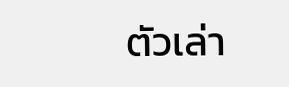ตัวเล่า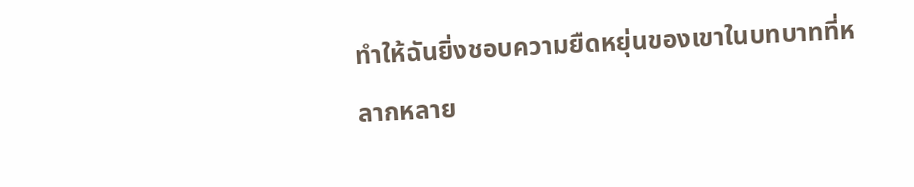ทำให้ฉันยิ่งชอบความยืดหยุ่นของเขาในบทบาทที่หลากหลาย